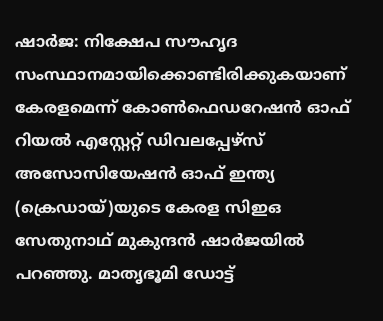ഷാര്‍ജ: നിക്ഷേപ സൗഹൃദ സംസ്ഥാനമായിക്കൊണ്ടിരിക്കുകയാണ് കേരളമെന്ന് കോണ്‍ഫെഡറേഷന്‍ ഓഫ് റിയല്‍ എസ്റ്റേറ്റ് ഡിവലപ്പേഴ്‌സ് അസോസിയേഷന്‍ ഓഫ് ഇന്ത്യ (ക്രെഡായ്)യുടെ കേരള സിഇഒ സേതുനാഥ് മുകുന്ദന്‍ ഷാര്‍ജയില്‍ പറഞ്ഞു. മാതൃഭൂമി ഡോട്ട്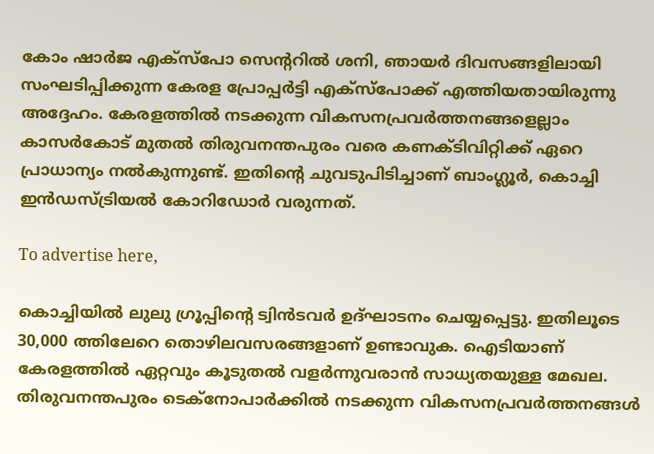കോം ഷാര്‍ജ എക്‌സ്‌പോ സെന്ററില്‍ ശനി, ഞായര്‍ ദിവസങ്ങളിലായി സംഘടിപ്പിക്കുന്ന കേരള പ്രോപ്പര്‍ട്ടി എക്‌സ്‌പോക്ക് എത്തിയതായിരുന്നു അദ്ദേഹം. കേരളത്തില്‍ നടക്കുന്ന വികസനപ്രവര്‍ത്തനങ്ങളെല്ലാം കാസര്‍കോട് മുതല്‍ തിരുവനന്തപുരം വരെ കണക്ടിവിറ്റിക്ക് ഏറെ പ്രാധാന്യം നല്‍കുന്നുണ്ട്. ഇതിന്റെ ചുവടുപിടിച്ചാണ് ബാംഗ്ലൂര്‍, കൊച്ചി ഇന്‍ഡസ്ട്രിയല്‍ കോറിഡോര്‍ വരുന്നത്.

To advertise here,

കൊച്ചിയില്‍ ലുലു ഗ്രൂപ്പിന്റെ ട്വിന്‍ടവര്‍ ഉദ്ഘാടനം ചെയ്യപ്പെട്ടു. ഇതിലൂടെ 30,000 ത്തിലേറെ തൊഴിലവസരങ്ങളാണ് ഉണ്ടാവുക. ഐടിയാണ് കേരളത്തില്‍ ഏറ്റവും കൂടുതല്‍ വളര്‍ന്നുവരാന്‍ സാധ്യതയുള്ള മേഖല. തിരുവനന്തപുരം ടെക്‌നോപാര്‍ക്കില്‍ നടക്കുന്ന വികസനപ്രവര്‍ത്തനങ്ങള്‍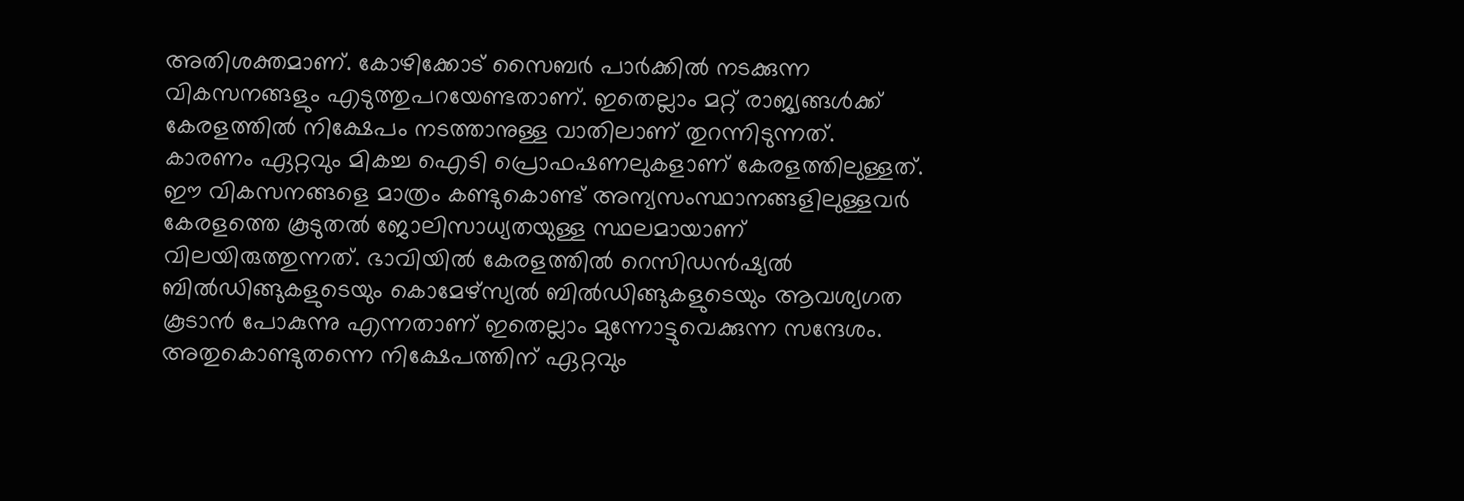അതിശക്തമാണ്. കോഴിക്കോട് സൈബര്‍ പാര്‍ക്കില്‍ നടക്കുന്ന വികസനങ്ങളും എടുത്തുപറയേണ്ടതാണ്. ഇതെല്ലാം മറ്റ് രാജ്യങ്ങള്‍ക്ക് കേരളത്തില്‍ നിക്ഷേപം നടത്താനുള്ള വാതിലാണ് തുറന്നിടുന്നത്. കാരണം ഏറ്റവും മികച്ച ഐടി പ്രൊഫഷണലുകളാണ് കേരളത്തിലുള്ളത്.
ഈ വികസനങ്ങളെ മാത്രം കണ്ടുകൊണ്ട് അന്യസംസ്ഥാനങ്ങളിലുള്ളവര്‍ കേരളത്തെ കൂടുതല്‍ ജോലിസാധ്യതയുള്ള സ്ഥലമായാണ് വിലയിരുത്തുന്നത്. ഭാവിയില്‍ കേരളത്തില്‍ റെസിഡന്‍ഷ്യല്‍ ബില്‍ഡിങ്ങുകളുടെയും കൊമേഴ്‌സ്യല്‍ ബില്‍ഡിങ്ങുകളുടെയും ആവശ്യഗത കൂടാന്‍ പോകുന്നു എന്നതാണ് ഇതെല്ലാം മുന്നോട്ടുവെക്കുന്ന സന്ദേശം. അതുകൊണ്ടുതന്നെ നിക്ഷേപത്തിന് ഏറ്റവും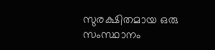സുരക്ഷിതമായ ഒരു സംസ്ഥാനം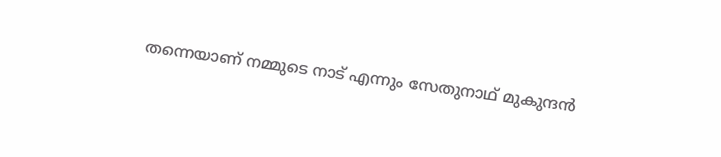തന്നെയാണ് നമ്മുടെ നാട് എന്നും സേതുനാഥ് മുകുന്ദന്‍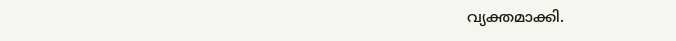വ്യക്തമാക്കി.